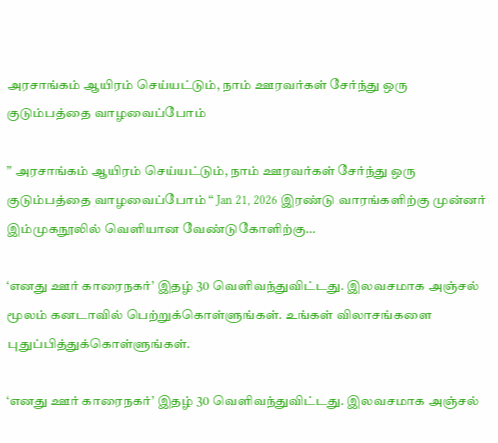அரசாங்கம் ஆயிரம் செய்யட்டும், நாம் ஊரவர்கள் சேர்ந்து ஒரு குடும்பத்தை வாழவைப்போம்

” அரசாங்கம் ஆயிரம் செய்யட்டும், நாம் ஊரவர்கள் சேர்ந்து ஒரு குடும்பத்தை வாழவைப்போம் “ Jan 21, 2026 இரண்டு வாரங்களிற்கு முன்னர் இம்முகநூலில் வெளியான வேண்டுகோளிற்கு…

‘எனது ஊர் காரைநகர்’ இதழ் 30 வெளிவந்துவிட்டது. இலவசமாக அஞ்சல் மூலம் கனடாவில் பெற்றுக்கொள்ளுங்கள். உங்கள் விலாசங்களை புதுப்பித்துக்கொள்ளுங்கள்.

‘எனது ஊர் காரைநகர்’ இதழ் 30 வெளிவந்துவிட்டது. இலவசமாக அஞ்சல்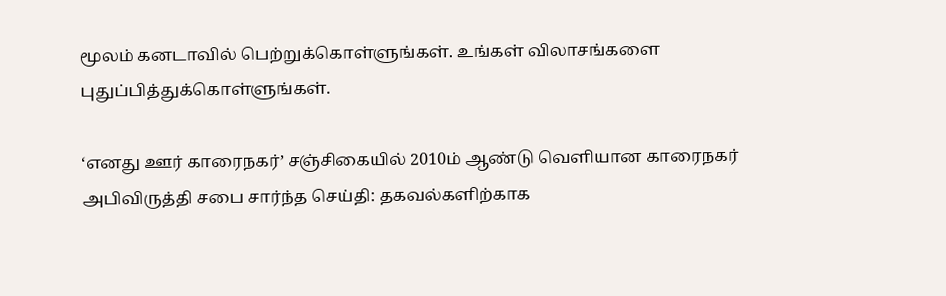மூலம் கனடாவில் பெற்றுக்கொள்ளுங்கள். உங்கள் விலாசங்களை புதுப்பித்துக்கொள்ளுங்கள்.

‘எனது ஊர் காரைநகர்’ சஞ்சிகையில் 2010ம் ஆண்டு வெளியான காரைநகர் அபிவிருத்தி சபை சார்ந்த செய்தி: தகவல்களிற்காக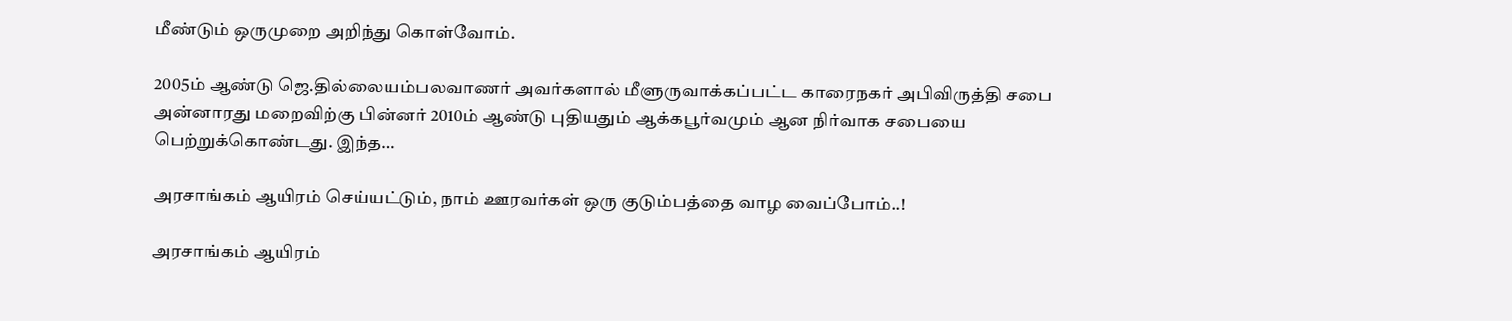மீண்டும் ஒருமுறை அறிந்து கொள்வோம்.

2005ம் ஆண்டு ஜெ.தில்லையம்பலவாணர் அவர்களால் மீளுருவாக்கப்பட்ட காரைநகர் அபிவிருத்தி சபை அன்னாரது மறைவிற்கு பின்னர் 2010ம் ஆண்டு புதியதும் ஆக்கபூர்வமும் ஆன நிர்வாக சபையை பெற்றுக்கொண்டது. இந்த…

அரசாங்கம் ஆயிரம் செய்யட்டும், நாம் ஊரவர்கள் ஒரு குடும்பத்தை வாழ வைப்போம்..!

அரசாங்கம் ஆயிரம்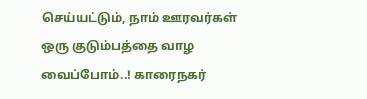செய்யட்டும், நாம் ஊரவர்கள் ஒரு குடும்பத்தை வாழ வைப்போம்..! காரைநகர்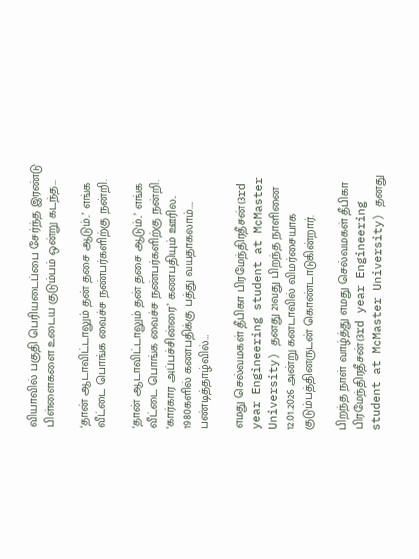வியாவில் பகுதி பெரியடைப்பை சேர்ந்த இரண்டு பிள்ளைகளை உடைய குடும்பம் ஒன்று கடந்த…

‘தான் ஆடாவிட்டாலும் தன் தசை ஆடும்..’ எங்க வீட்டை பொங்க வைச்ச நண்பர்களிற்கு நன்றி.

‘தான் ஆடாவிட்டாலும் தன் தசை ஆடும்..’ எங்க வீட்டை பொங்க வைச்ச நண்பர்களிற்கு நன்றி. ‘கார்கார அப்பச்சின்ரை’ கணபதியும் ஊரில.. 1980களில் கணபதிக்கு பத்து வயதாகலாம்…. பண்டித்தாழ்வில்…

எமது செல்வமகள் தீபிகா பிரமேந்திரதீசன்(3rd year Engineering student at McMaster University) தனது 21வது பிறந்த நாளினை 12.01.2026 அன்று கனடாவில் விமர்சையாக குடும்பத்தினருடன் கொண்டாடுகின்றார்.

பிறந்த நாள் வாழ்த்து எமது செல்வமகள் தீபிகா பிரமேந்திரதீசன்(3rd year Engineering student at McMaster University) தனது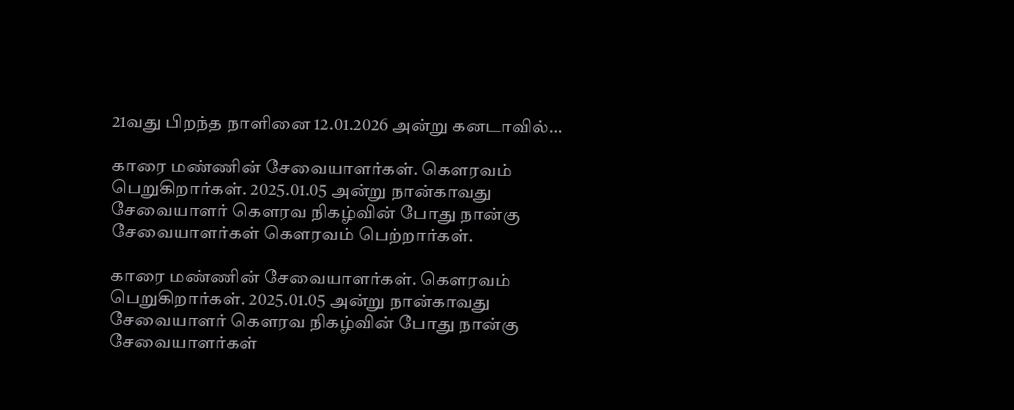21வது பிறந்த நாளினை 12.01.2026 அன்று கனடாவில்…

காரை மண்ணின் சேவையாளர்கள். கெளரவம் பெறுகிறார்கள். 2025.01.05 அன்று நான்காவது சேவையாளர் கெளரவ நிகழ்வின் போது நான்கு சேவையாளர்கள் கெளரவம் பெற்றார்கள்.

காரை மண்ணின் சேவையாளர்கள். கெளரவம் பெறுகிறார்கள். 2025.01.05 அன்று நான்காவது சேவையாளர் கெளரவ நிகழ்வின் போது நான்கு சேவையாளர்கள்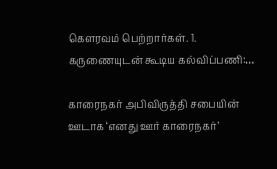கெளரவம் பெற்றார்கள். 1. கருணையுடன் கூடிய கல்விப்பணி:…

காரைநகர் அபிவிருத்தி சபையின் ஊடாக ‘எனது ஊர் காரைநகர்’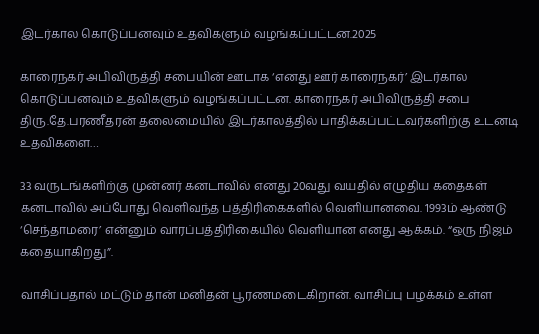இடர்கால கொடுப்பனவும் உதவிகளும் வழங்கப்பட்டன.2025

காரைநகர் அபிவிருத்தி சபையின் ஊடாக ‘எனது ஊர் காரைநகர்’ இடர்கால கொடுப்பனவும் உதவிகளும் வழங்கப்பட்டன. காரைநகர் அபிவிருத்தி சபை திரு.தே.பரணீதரன் தலைமையில் இடர்காலத்தில் பாதிக்கப்பட்டவர்களிற்கு உடனடி உதவிகளை…

33 வருடங்களிற்கு முன்னர் கனடாவில் எனது 20வது வயதில் எழுதிய கதைகள் கனடாவில் அப்போது வெளிவந்த பத்திரிகைகளில் வெளியானவை. 1993ம் ஆண்டு ‘செந்தாமரை’ என்னும் வாரப்பத்திரிகையில் வெளியான எனது ஆக்கம். “ஒரு நிஜம் கதையாகிறது”.

வாசிப்பதால் மட்டும் தான் மனிதன் பூரணமடைகிறான். வாசிப்பு பழக்கம் உள்ள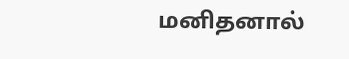மனிதனால்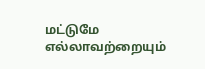மட்டுமே எல்லாவற்றையும்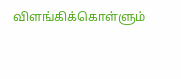விளங்கிக்கொள்ளும்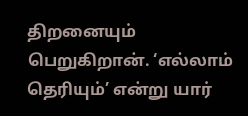திறனையும் பெறுகிறான். ‘எல்லாம் தெரியும்’ என்று யார்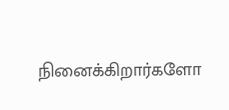நினைக்கிறார்களோ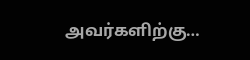அவர்களிற்கு…